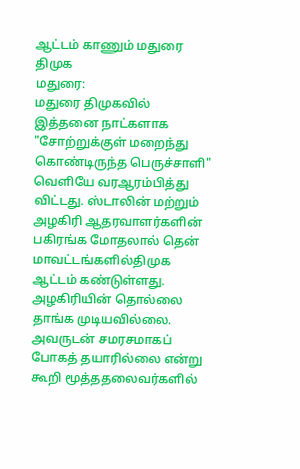ஆட்டம் காணும் மதுரை திமுக
மதுரை:
மதுரை திமுகவில் இத்தனை நாட்களாக "சோற்றுக்குள் மறைந்து கொண்டிருந்த பெருச்சாளி" வெளியே வரஆரம்பித்து விட்டது. ஸ்டாலின் மற்றும் அழகிரி ஆதரவாளர்களின் பகிரங்க மோதலால் தென் மாவட்டங்களில்திமுக ஆட்டம் கண்டுள்ளது.
அழகிரியின் தொல்லை தாங்க முடியவில்லை. அவருடன் சமரசமாகப் போகத் தயாரில்லை என்று கூறி மூத்ததலைவர்களில்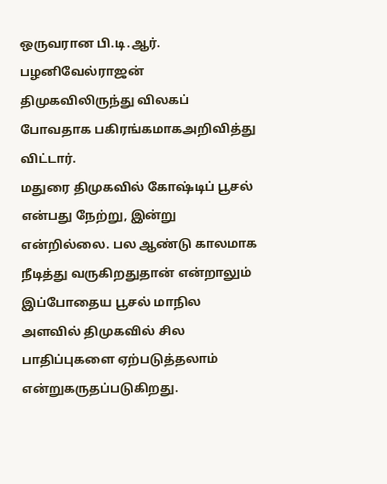ஒருவரான பி.டி.ஆர். பழனிவேல்ராஜன் திமுகவிலிருந்து விலகப் போவதாக பகிரங்கமாகஅறிவித்து விட்டார்.
மதுரை திமுகவில் கோஷ்டிப் பூசல் என்பது நேற்று, இன்று என்றில்லை. பல ஆண்டு காலமாக நீடித்து வருகிறதுதான் என்றாலும் இப்போதைய பூசல் மாநில அளவில் திமுகவில் சில பாதிப்புகளை ஏற்படுத்தலாம் என்றுகருதப்படுகிறது.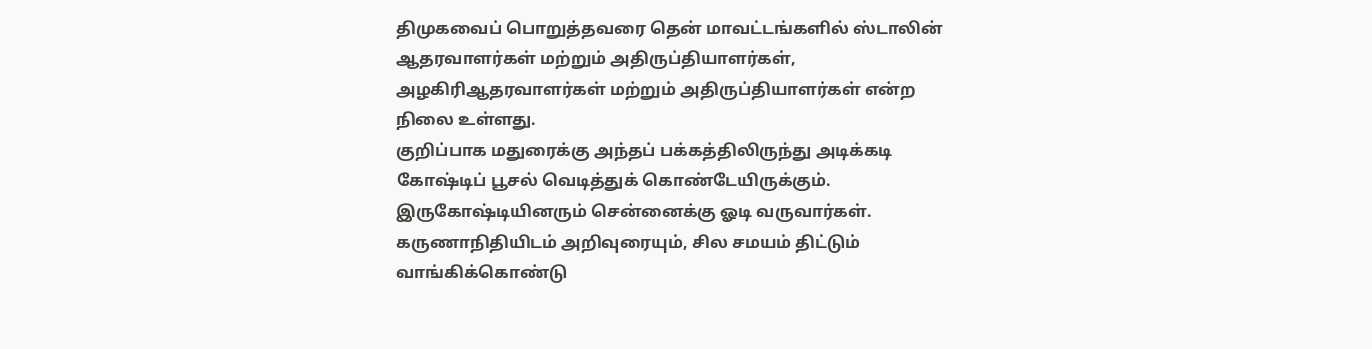திமுகவைப் பொறுத்தவரை தென் மாவட்டங்களில் ஸ்டாலின் ஆதரவாளர்கள் மற்றும் அதிருப்தியாளர்கள், அழகிரிஆதரவாளர்கள் மற்றும் அதிருப்தியாளர்கள் என்ற நிலை உள்ளது.
குறிப்பாக மதுரைக்கு அந்தப் பக்கத்திலிருந்து அடிக்கடி கோஷ்டிப் பூசல் வெடித்துக் கொண்டேயிருக்கும். இருகோஷ்டியினரும் சென்னைக்கு ஓடி வருவார்கள். கருணாநிதியிடம் அறிவுரையும், சில சமயம் திட்டும் வாங்கிக்கொண்டு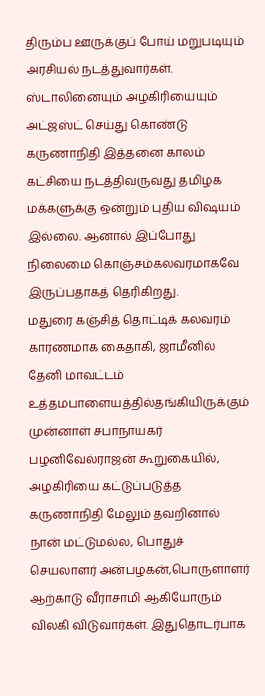திரும்ப ஊருக்குப் போய் மறுபடியும் அரசியல் நடத்துவார்கள்.
ஸ்டாலினையும் அழகிரியையும் அட்ஜஸ்ட் செய்து கொண்டு கருணாநிதி இத்தனை காலம் கட்சியை நடத்திவருவது தமிழக மக்களுக்கு ஒன்றும் புதிய விஷயம் இல்லை. ஆனால் இப்போது நிலைமை கொஞ்சம்கலவரமாகவே இருப்பதாகத் தெரிகிறது.
மதுரை கஞ்சித் தொட்டிக் கலவரம் காரணமாக கைதாகி, ஜாமீனில் தேனி மாவட்டம் உத்தமபாளையத்தில்தங்கியிருக்கும் முன்னாள் சபாநாயகர் பழனிவேல்ராஜன் கூறுகையில்,
அழகிரியை கட்டுப்படுத்த கருணாநிதி மேலும் தவறினால் நான் மட்டுமல்ல, பொதுச் செயலாளர் அன்பழகன்,பொருளாளர் ஆற்காடு வீராசாமி ஆகியோரும் விலகி விடுவார்கள். இதுதொடர்பாக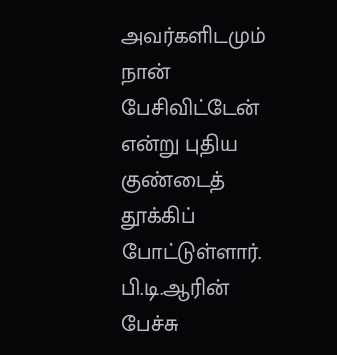அவர்களிடமும் நான் பேசிவிட்டேன் என்று புதிய குண்டைத் தூக்கிப் போட்டுள்ளார்.
பி.டி.ஆரின் பேச்சு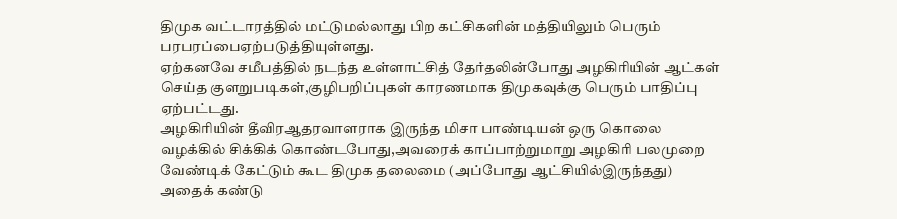திமுக வட்டாரத்தில் மட்டுமல்லாது பிற கட்சிகளின் மத்தியிலும் பெரும் பரபரப்பைஏற்படுத்தியுள்ளது.
ஏற்கனவே சமீபத்தில் நடந்த உள்ளாட்சித் தேர்தலின்போது அழகிரியின் ஆட்கள் செய்த குளறுபடிகள்,குழிபறிப்புகள் காரணமாக திமுகவுக்கு பெரும் பாதிப்பு ஏற்பட்டது.
அழகிரியின் தீவிரஆதரவாளராக இருந்த மிசா பாண்டியன் ஒரு கொலை வழக்கில் சிக்கிக் கொண்டபோது,அவரைக் காப்பாற்றுமாறு அழகிரி பலமுறை வேண்டிக் கேட்டும் கூட திமுக தலைமை (அப்போது ஆட்சியில்இருந்தது) அதைக் கண்டு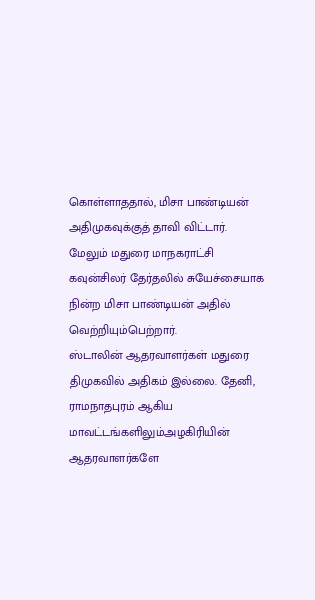கொள்ளாததால், மிசா பாண்டியன் அதிமுகவுக்குத் தாவி விட்டார்.
மேலும் மதுரை மாநகராட்சி கவுன்சிலர் தேர்தலில் சுயேச்சையாக நின்ற மிசா பாண்டியன் அதில் வெற்றியும்பெற்றார்.
ஸ்டாலின் ஆதரவாளர்கள் மதுரை திமுகவில் அதிகம் இல்லை. தேனி, ராமநாதபுரம் ஆகிய மாவட்டங்களிலும்அழகிரியின் ஆதரவாளர்களே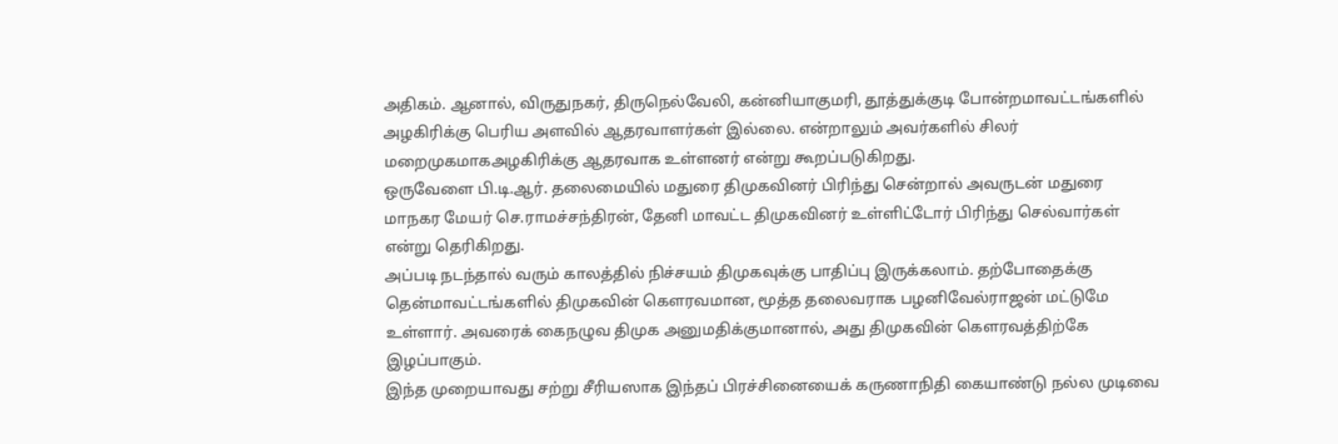அதிகம். ஆனால், விருதுநகர், திருநெல்வேலி, கன்னியாகுமரி, தூத்துக்குடி போன்றமாவட்டங்களில் அழகிரிக்கு பெரிய அளவில் ஆதரவாளர்கள் இல்லை. என்றாலும் அவர்களில் சிலர் மறைமுகமாகஅழகிரிக்கு ஆதரவாக உள்ளனர் என்று கூறப்படுகிறது.
ஒருவேளை பி.டி.ஆர். தலைமையில் மதுரை திமுகவினர் பிரிந்து சென்றால் அவருடன் மதுரை மாநகர மேயர் செ.ராமச்சந்திரன், தேனி மாவட்ட திமுகவினர் உள்ளிட்டோர் பிரிந்து செல்வார்கள் என்று தெரிகிறது.
அப்படி நடந்தால் வரும் காலத்தில் நிச்சயம் திமுகவுக்கு பாதிப்பு இருக்கலாம். தற்போதைக்கு தென்மாவட்டங்களில் திமுகவின் கெளரவமான, மூத்த தலைவராக பழனிவேல்ராஜன் மட்டுமே உள்ளார். அவரைக் கைநழுவ திமுக அனுமதிக்குமானால், அது திமுகவின் கெளரவத்திற்கே இழப்பாகும்.
இந்த முறையாவது சற்று சீரியஸாக இந்தப் பிரச்சினையைக் கருணாநிதி கையாண்டு நல்ல முடிவை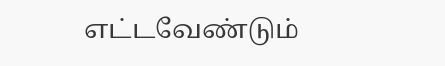எட்டவேண்டும்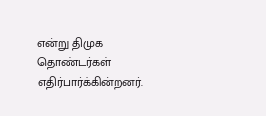என்று திமுக தொண்டர்கள் எதிர்பார்க்கின்றனர்.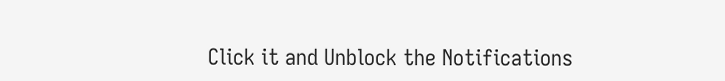Click it and Unblock the Notifications